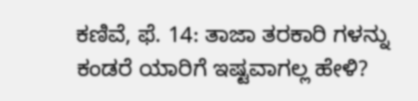ಕಣಿವೆ, ಫೆ. 14: ತಾಜಾ ತರಕಾರಿ ಗಳನ್ನು ಕಂಡರೆ ಯಾರಿಗೆ ಇಷ್ಟವಾಗಲ್ಲ ಹೇಳಿ?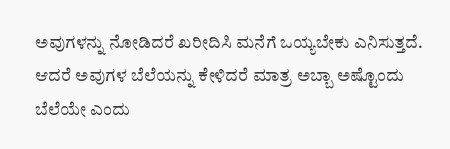ಅವುಗಳನ್ನು ನೋಡಿದರೆ ಖರೀದಿಸಿ ಮನೆಗೆ ಒಯ್ಯಬೇಕು ಎನಿಸುತ್ತದೆ. ಆದರೆ ಅವುಗಳ ಬೆಲೆಯನ್ನು ಕೇಳಿದರೆ ಮಾತ್ರ ಅಬ್ಬಾ ಅಷ್ಟೊಂದು ಬೆಲೆಯೇ ಎಂದು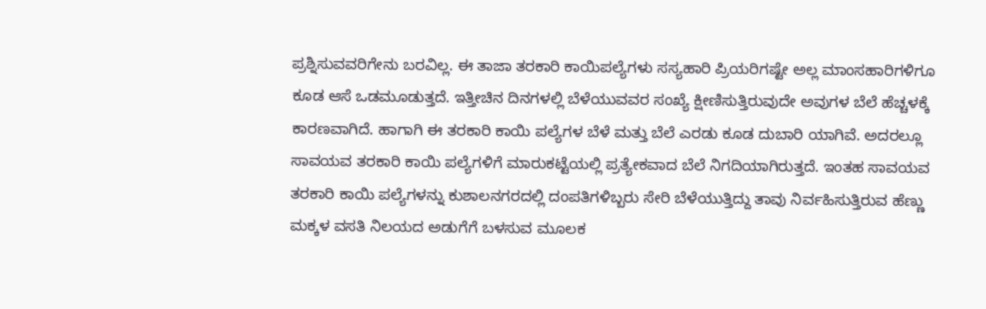ಪ್ರಶ್ನಿಸುವವರಿಗೇನು ಬರವಿಲ್ಲ. ಈ ತಾಜಾ ತರಕಾರಿ ಕಾಯಿಪಲ್ಯೆಗಳು ಸಸ್ಯಹಾರಿ ಪ್ರಿಯರಿಗಷ್ಟೇ ಅಲ್ಲ ಮಾಂಸಹಾರಿಗಳಿಗೂ ಕೂಡ ಆಸೆ ಒಡಮೂಡುತ್ತದೆ. ಇತ್ತೀಚಿನ ದಿನಗಳಲ್ಲಿ ಬೆಳೆಯುವವರ ಸಂಖ್ಯೆ ಕ್ಷೀಣಿಸುತ್ತಿರುವುದೇ ಅವುಗಳ ಬೆಲೆ ಹೆಚ್ಚಳಕ್ಕೆ ಕಾರಣವಾಗಿದೆ. ಹಾಗಾಗಿ ಈ ತರಕಾರಿ ಕಾಯಿ ಪಲ್ಯೆಗಳ ಬೆಳೆ ಮತ್ತು ಬೆಲೆ ಎರಡು ಕೂಡ ದುಬಾರಿ ಯಾಗಿವೆ. ಅದರಲ್ಲೂ ಸಾವಯವ ತರಕಾರಿ ಕಾಯಿ ಪಲ್ಯೆಗಳಿಗೆ ಮಾರುಕಟ್ಟೆಯಲ್ಲಿ ಪ್ರತ್ಯೇಕವಾದ ಬೆಲೆ ನಿಗದಿಯಾಗಿರುತ್ತದೆ. ಇಂತಹ ಸಾವಯವ ತರಕಾರಿ ಕಾಯಿ ಪಲ್ಯೆಗಳನ್ನು ಕುಶಾಲನಗರದಲ್ಲಿ ದಂಪತಿಗಳಿಬ್ಬರು ಸೇರಿ ಬೆಳೆಯುತ್ತಿದ್ದು ತಾವು ನಿರ್ವಹಿಸುತ್ತಿರುವ ಹೆಣ್ಣು ಮಕ್ಕಳ ವಸತಿ ನಿಲಯದ ಅಡುಗೆಗೆ ಬಳಸುವ ಮೂಲಕ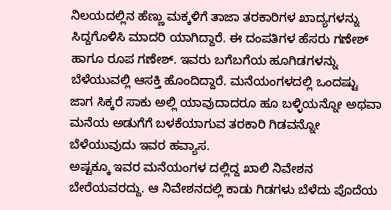ನಿಲಯದಲ್ಲಿನ ಹೆಣ್ಣು ಮಕ್ಕಳಿಗೆ ತಾಜಾ ತರಕಾರಿಗಳ ಖಾದ್ಯಗಳನ್ನು ಸಿದ್ದಗೊಳಿಸಿ ಮಾದರಿ ಯಾಗಿದ್ದಾರೆ. ಈ ದಂಪತಿಗಳ ಹೆಸರು ಗಣೇಶ್ ಹಾಗೂ ರೂಪ ಗಣೇಶ್. ಇವರು ಬಗೆಬಗೆಯ ಹೂಗಿಡಗಳನ್ನು ಬೆಳೆಯುವಲ್ಲಿ ಆಸಕ್ತಿ ಹೊಂದಿದ್ದಾರೆ. ಮನೆಯಂಗಳದಲ್ಲಿ ಒಂದಷ್ಟು ಜಾಗ ಸಿಕ್ಕರೆ ಸಾಕು ಅಲ್ಲಿ ಯಾವುದಾದರೂ ಹೂ ಬಳ್ಳಿಯನ್ನೋ ಅಥವಾ ಮನೆಯ ಅಡುಗೆಗೆ ಬಳಕೆಯಾಗುವ ತರಕಾರಿ ಗಿಡವನ್ನೋ ಬೆಳೆಯುವುದು ಇವರ ಹವ್ಯಾಸ.
ಅಷ್ಟಕ್ಕೂ ಇವರ ಮನೆಯಂಗಳ ದಲ್ಲಿದ್ದ ಖಾಲಿ ನಿವೇಶನ ಬೇರೆಯವರದ್ದು. ಆ ನಿವೇಶನದಲ್ಲಿ ಕಾಡು ಗಿಡಗಳು ಬೆಳೆದು ಪೊದೆಯ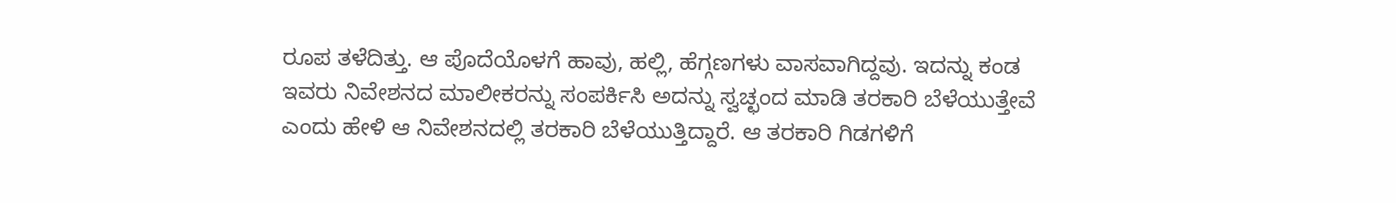ರೂಪ ತಳೆದಿತ್ತು. ಆ ಪೊದೆಯೊಳಗೆ ಹಾವು, ಹಲ್ಲಿ, ಹೆಗ್ಗಣಗಳು ವಾಸವಾಗಿದ್ದವು. ಇದನ್ನು ಕಂಡ ಇವರು ನಿವೇಶನದ ಮಾಲೀಕರನ್ನು ಸಂಪರ್ಕಿಸಿ ಅದನ್ನು ಸ್ವಚ್ಛಂದ ಮಾಡಿ ತರಕಾರಿ ಬೆಳೆಯುತ್ತೇವೆ ಎಂದು ಹೇಳಿ ಆ ನಿವೇಶನದಲ್ಲಿ ತರಕಾರಿ ಬೆಳೆಯುತ್ತಿದ್ದಾರೆ. ಆ ತರಕಾರಿ ಗಿಡಗಳಿಗೆ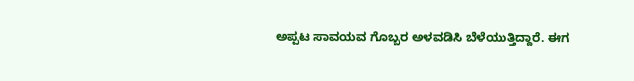ಅಪ್ಪಟ ಸಾವಯವ ಗೊಬ್ಬರ ಅಳವಡಿಸಿ ಬೆಳೆಯುತ್ತಿದ್ದಾರೆ. ಈಗ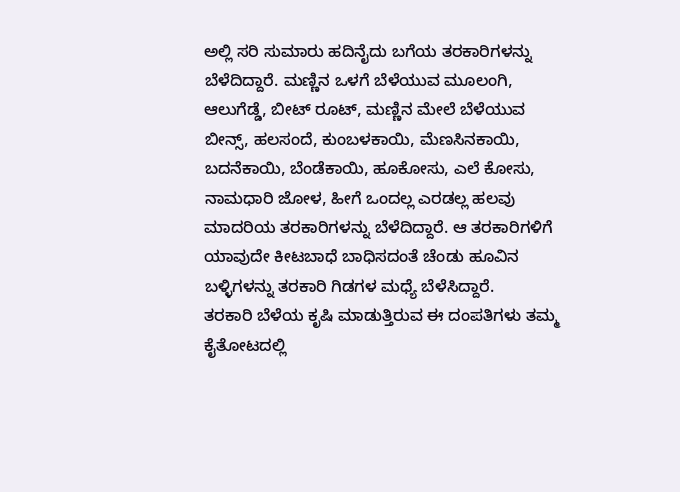ಅಲ್ಲಿ ಸರಿ ಸುಮಾರು ಹದಿನೈದು ಬಗೆಯ ತರಕಾರಿಗಳನ್ನು ಬೆಳೆದಿದ್ದಾರೆ. ಮಣ್ಣಿನ ಒಳಗೆ ಬೆಳೆಯುವ ಮೂಲಂಗಿ, ಆಲುಗೆಡ್ಡೆ, ಬೀಟ್ ರೂಟ್, ಮಣ್ಣಿನ ಮೇಲೆ ಬೆಳೆಯುವ ಬೀನ್ಸ್, ಹಲಸಂದೆ, ಕುಂಬಳಕಾಯಿ, ಮೆಣಸಿನಕಾಯಿ, ಬದನೆಕಾಯಿ, ಬೆಂಡೆಕಾಯಿ, ಹೂಕೋಸು, ಎಲೆ ಕೋಸು, ನಾಮಧಾರಿ ಜೋಳ, ಹೀಗೆ ಒಂದಲ್ಲ ಎರಡಲ್ಲ ಹಲವು ಮಾದರಿಯ ತರಕಾರಿಗಳನ್ನು ಬೆಳೆದಿದ್ದಾರೆ. ಆ ತರಕಾರಿಗಳಿಗೆ ಯಾವುದೇ ಕೀಟಬಾಧೆ ಬಾಧಿಸದಂತೆ ಚೆಂಡು ಹೂವಿನ ಬಳ್ಳಿಗಳನ್ನು ತರಕಾರಿ ಗಿಡಗಳ ಮಧ್ಯೆ ಬೆಳೆಸಿದ್ದಾರೆ.
ತರಕಾರಿ ಬೆಳೆಯ ಕೃಷಿ ಮಾಡುತ್ತಿರುವ ಈ ದಂಪತಿಗಳು ತಮ್ಮ ಕೈತೋಟದಲ್ಲಿ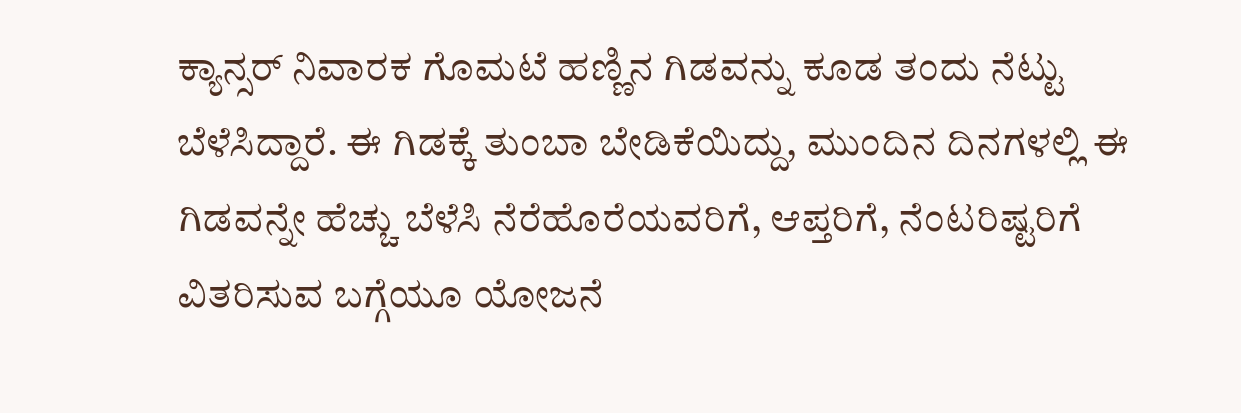ಕ್ಯಾನ್ಸರ್ ನಿವಾರಕ ಗೊಮಟೆ ಹಣ್ಣಿನ ಗಿಡವನ್ನು ಕೂಡ ತಂದು ನೆಟ್ಟು ಬೆಳೆಸಿದ್ದಾರೆ. ಈ ಗಿಡಕ್ಕೆ ತುಂಬಾ ಬೇಡಿಕೆಯಿದ್ದು, ಮುಂದಿನ ದಿನಗಳಲ್ಲಿ ಈ ಗಿಡವನ್ನೇ ಹೆಚ್ಚು ಬೆಳೆಸಿ ನೆರೆಹೊರೆಯವರಿಗೆ, ಆಪ್ತರಿಗೆ, ನೆಂಟರಿಷ್ಟರಿಗೆ ವಿತರಿಸುವ ಬಗ್ಗೆಯೂ ಯೋಜನೆ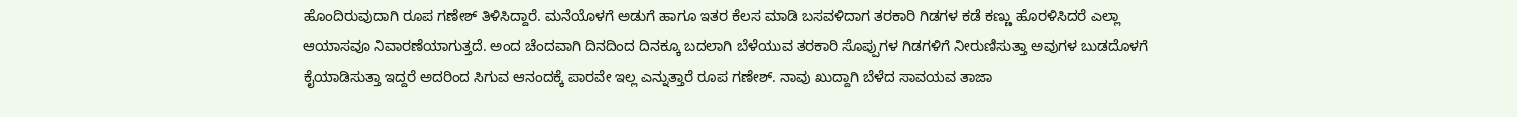ಹೊಂದಿರುವುದಾಗಿ ರೂಪ ಗಣೇಶ್ ತಿಳಿಸಿದ್ದಾರೆ. ಮನೆಯೊಳಗೆ ಅಡುಗೆ ಹಾಗೂ ಇತರ ಕೆಲಸ ಮಾಡಿ ಬಸವಳಿದಾಗ ತರಕಾರಿ ಗಿಡಗಳ ಕಡೆ ಕಣ್ಣು ಹೊರಳಿಸಿದರೆ ಎಲ್ಲಾ ಆಯಾಸವೂ ನಿವಾರಣೆಯಾಗುತ್ತದೆ. ಅಂದ ಚೆಂದವಾಗಿ ದಿನದಿಂದ ದಿನಕ್ಕೂ ಬದಲಾಗಿ ಬೆಳೆಯುವ ತರಕಾರಿ ಸೊಪ್ಪುಗಳ ಗಿಡಗಳಿಗೆ ನೀರುಣಿಸುತ್ತಾ ಅವುಗಳ ಬುಡದೊಳಗೆ ಕೈಯಾಡಿಸುತ್ತಾ ಇದ್ದರೆ ಅದರಿಂದ ಸಿಗುವ ಆನಂದಕ್ಕೆ ಪಾರವೇ ಇಲ್ಲ ಎನ್ನುತ್ತಾರೆ ರೂಪ ಗಣೇಶ್. ನಾವು ಖುದ್ದಾಗಿ ಬೆಳೆದ ಸಾವಯವ ತಾಜಾ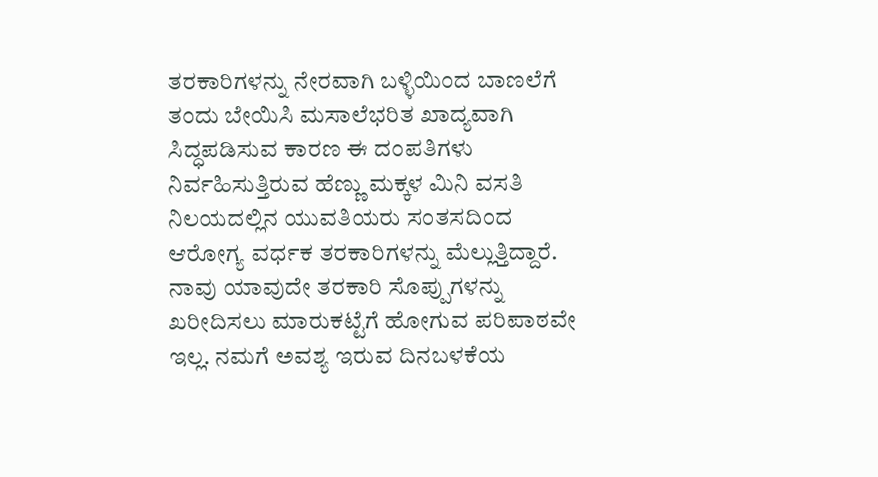ತರಕಾರಿಗಳನ್ನು ನೇರವಾಗಿ ಬಳ್ಳಿಯಿಂದ ಬಾಣಲೆಗೆ ತಂದು ಬೇಯಿಸಿ ಮಸಾಲೆಭರಿತ ಖಾದ್ಯವಾಗಿ ಸಿದ್ಧಪಡಿಸುವ ಕಾರಣ ಈ ದಂಪತಿಗಳು ನಿರ್ವಹಿಸುತ್ತಿರುವ ಹೆಣ್ಣು ಮಕ್ಕಳ ಮಿನಿ ವಸತಿ ನಿಲಯದಲ್ಲಿನ ಯುವತಿಯರು ಸಂತಸದಿಂದ ಆರೋಗ್ಯ ವರ್ಧಕ ತರಕಾರಿಗಳನ್ನು ಮೆಲ್ಲುತ್ತಿದ್ದಾರೆ.
ನಾವು ಯಾವುದೇ ತರಕಾರಿ ಸೊಪ್ಪುಗಳನ್ನು ಖರೀದಿಸಲು ಮಾರುಕಟ್ಟೆಗೆ ಹೋಗುವ ಪರಿಪಾಠವೇ ಇಲ್ಲ. ನಮಗೆ ಅವಶ್ಯ ಇರುವ ದಿನಬಳಕೆಯ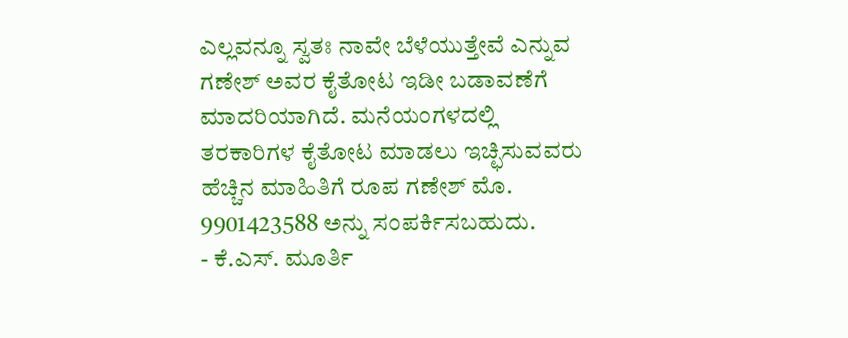ಎಲ್ಲವನ್ನೂ ಸ್ವತಃ ನಾವೇ ಬೆಳೆಯುತ್ತೇವೆ ಎನ್ನುವ ಗಣೇಶ್ ಅವರ ಕೈತೋಟ ಇಡೀ ಬಡಾವಣೆಗೆ ಮಾದರಿಯಾಗಿದೆ. ಮನೆಯಂಗಳದಲ್ಲಿ ತರಕಾರಿಗಳ ಕೈತೋಟ ಮಾಡಲು ಇಚ್ಛಿಸುವವರು ಹೆಚ್ಚಿನ ಮಾಹಿತಿಗೆ ರೂಪ ಗಣೇಶ್ ಮೊ. 9901423588 ಅನ್ನು ಸಂಪರ್ಕಿಸಬಹುದು.
- ಕೆ.ಎಸ್. ಮೂರ್ತಿ